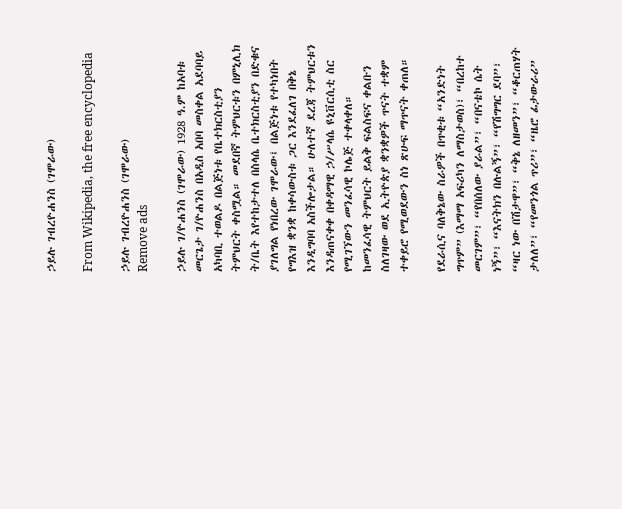ኃይሉ ገብረዮሐንስ (ገሞራው)

From Wikipedia, the free encyclopedia

ኃይሉ ገብረዮሐንስ (ገሞራው)
Remove ads

ኃይሉ ገ/ዮሐንስ (ገሞራው) 1928 ዓ.ም ከአባቱ መርጌታ ገ/ዮሐንስ በአዲስ አበባ መስቀል አደባባይ አካባቢ ተወልዶ በልጅነቱ የቤተክርስቲያን ትምህርት ቀስሟል። መደበኛ ትምህርቱን በምኒሊክ ት/ቤት እየተከታተለ በስላሴ ቤተክርስቲያን በድቁና ያገለግል የነበረው ገሞራው፤ በልጅነቱ የተካነበት የግእዝ ቋንቋ ከቀሳውስቱ ጋር እንደፈለገ በቅኔ እንዲግባባ አስችሎታል። ሁለተኛ ደረጃ ትምህርቱን እንዳጠናቀቀ በቀዳማዊ ኃ/ሥላሴ ዩኒቨርሲቲ ስር የሚገኘውን መንፈሳዊ ኮሌጅ ተቀላቀለ። ከመንፈሳዊ ትምህርት ይልቅ ፍልስፍና ቀልቡን ስለገዛው ወደ ኢትዮጵያ ቋንቋዎች ጥናት ተቋም ተቀይሮ የሚወደውን ስነ ጽሁፍ ማጥናት ቀጠለ።

የደራሲና ባለቅኔው ስራዎች በጥቂቱ “አንድነት ግጥም” (እማማ አፍሪካን ለማስታወስ)፣ “በረከተ መርገም”፣ “የበሰለው ያራል”፣ “በናቴኮ ሴት ነኝ”፣ “እናትክን በሉልኝ”፣ “የሽግግር ደባ”፣ “ዛር ነው በሽታዋ”፣ “ቅኔ ለዘመን”፣ “ቆርጠሃት ታለለ”፣ “የመንጎል ጥሪ”፣ “ዜሮ ፊታውራሪ”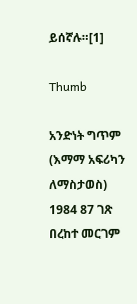ይሰኛሉ።[1]

Thumb

አንድነት ግጥም (እማማ አፍሪካን ለማስታወስ) 1984 87 ገጽ
በረከተ መርገም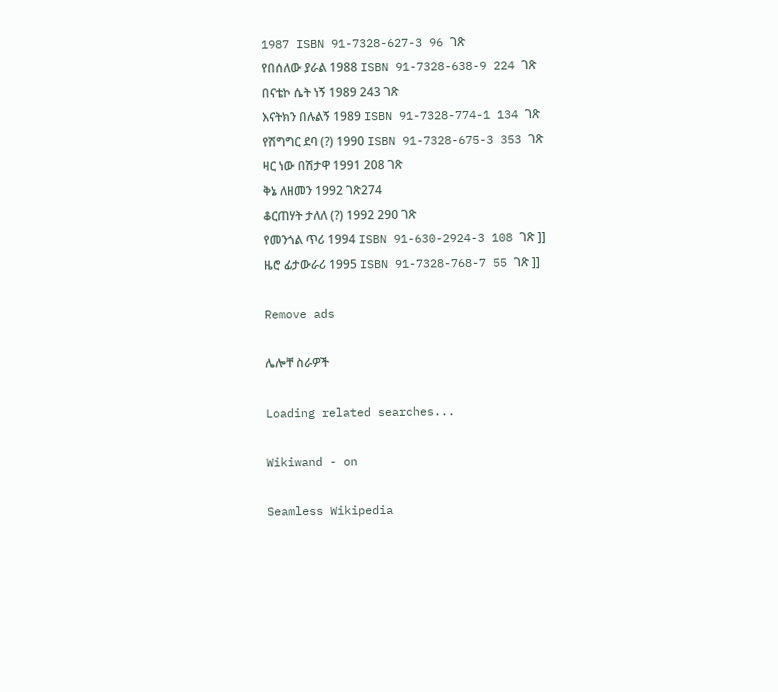1987 ISBN 91-7328-627-3 96 ገጽ
የበሰለው ያራል 1988 ISBN 91-7328-638-9 224 ገጽ
በናቴኮ ሴት ነኝ 1989 243 ገጽ
እናትክን በሉልኝ 1989 ISBN 91-7328-774-1 134 ገጽ
የሽግግር ደባ (?) 1990 ISBN 91-7328-675-3 353 ገጽ
ዛር ነው በሽታዋ 1991 208 ገጽ
ቅኔ ለዘመን 1992 ገጽ274
ቆርጠሃት ታለለ (?) 1992 290 ገጽ
የመንጎል ጥሪ 1994 ISBN 91-630-2924-3 108 ገጽ ]]
ዜሮ ፊታውራሪ 1995 ISBN 91-7328-768-7 55 ገጽ ]]

Remove ads

ሌሎቸ ስራዎች

Loading related searches...

Wikiwand - on

Seamless Wikipedia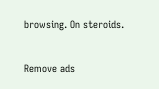browsing. On steroids.

Remove ads